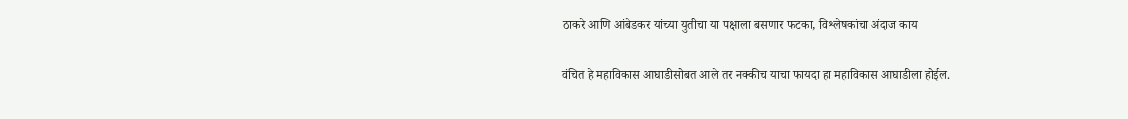ठाकरे आणि आंबेडकर यांच्या युतीचा या पक्षाला बसणार फटका, विश्लेषकांचा अंदाज काय

वंचित हे महाविकास आघाडीसोबत आले तर नक्कीच याचा फायदा हा महाविकास आघाडीला होईल.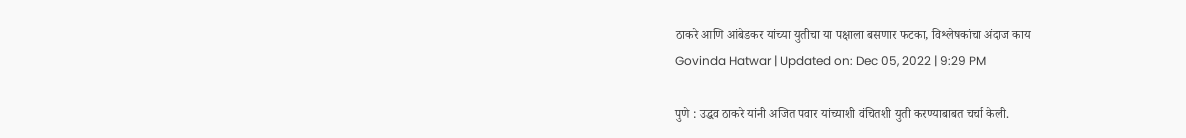ठाकरे आणि आंबेडकर यांच्या युतीचा या पक्षाला बसणार फटका, विश्लेषकांचा अंदाज काय
Govinda Hatwar | Updated on: Dec 05, 2022 | 9:29 PM

पुणे : उद्धव ठाकरे यांनी अजित पवार यांच्याशी वंचितशी युती करण्याबाबत चर्चा केली.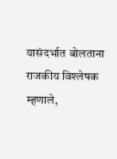यासंदर्भात बोलताना राजकीय विश्लेषक म्हणाले,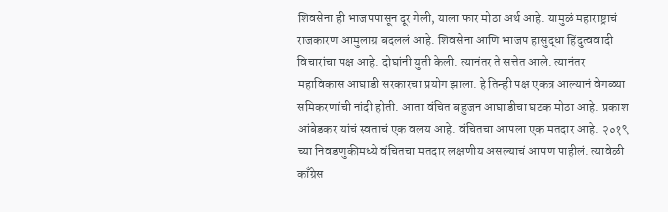शिवसेना ही भाजपपासून दूर गेली, याला फार मोठा अर्थ आहे. यामुळं महाराष्ट्राचं राजकारण आमुलाग्र बदललं आहे. शिवसेना आणि भाजप हासुद्धा हिंदुत्ववादी विचारांचा पक्ष आहे. दोघांनी युती केली. त्यानंतर ते सत्तेत आले. त्यानंतर महाविकास आघाडी सरकारचा प्रयोग झाला. हे तिन्ही पक्ष एकत्र आल्यानं वेगळ्या समिकरणांची नांदी होती. आता वंचित बहुजन आघाडीचा घटक मोठा आहे. प्रकाश आंबेडकर यांचं स्वताचं एक वलय आहे. वंचितचा आपला एक मतदार आहे. २०१९ च्या निवडणुकीमध्ये वंचितचा मतदार लक्षणीय असल्याचं आपण पाहीलं. त्यावेळी काँग्रेस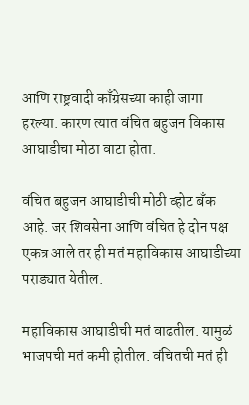आणि राष्ट्रवादी काँग्रेसच्या काही जागा हरल्या. कारण त्यात वंचित बहुजन विकास आघाडीचा मोठा वाटा होता.

वंचित बहुजन आघाडीची मोठी व्होट बँक आहे. जर शिवसेना आणि वंचित हे दोन पक्ष एकत्र आले तर ही मतं महाविकास आघाडीच्या पराड्यात येतील.

महाविकास आघाडीची मतं वाढतील. यामुळं भाजपची मतं कमी होतील. वंचितची मतं ही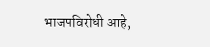भाजपविरोधी आहे,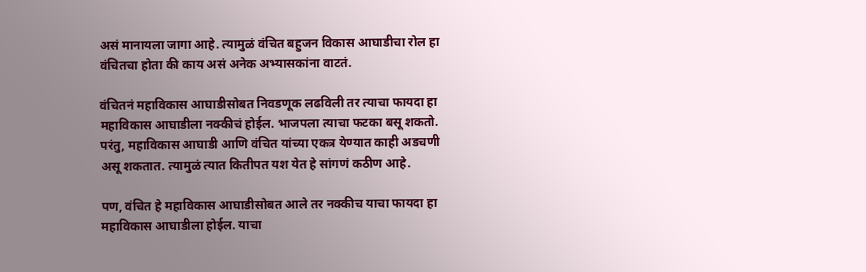असं मानायला जागा आहे. त्यामुळं वंचित बहुजन विकास आघाडीचा रोल हा वंचितचा होता की काय असं अनेक अभ्यासकांना वाटतं.

वंचितनं महाविकास आघाडीसोबत निवडणूक लढविली तर त्याचा फायदा हा महाविकास आघाडीला नक्कीचं होईल. भाजपला त्याचा फटका बसू शकतो. परंतु, महाविकास आघाडी आणि वंचित यांच्या एकत्र येण्यात काही अडचणी असू शकतात. त्यामुळं त्यात कितीपत यश येत हे सांगणं कठीण आहे.

पण, वंचित हे महाविकास आघाडीसोबत आले तर नक्कीच याचा फायदा हा महाविकास आघाडीला होईल. याचा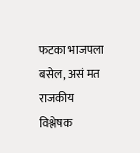फटका भाजपला बसेल, असं मत राजकीय विश्लेषक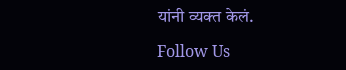यांनी व्यक्त केलं.

Follow Us